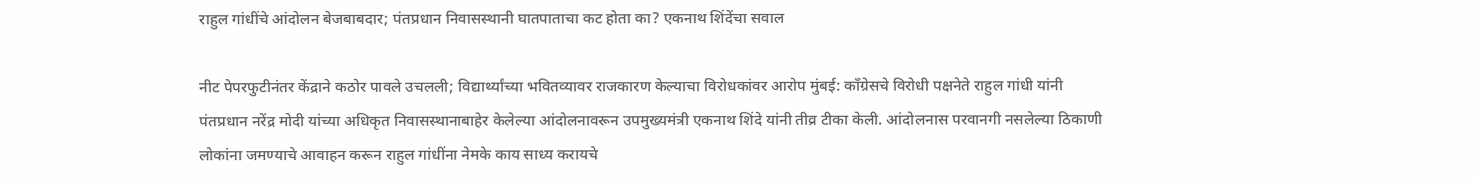राहुल गांधींचे आंदोलन बेजबाबदार; पंतप्रधान निवासस्थानी घातपाताचा कट होता का? एकनाथ शिंदेंचा सवाल

नीट पेपरफुटीनंतर केंद्राने कठोर पावले उचलली; विद्यार्थ्यांच्या भवितव्यावर राजकारण केल्याचा विरोधकांवर आरोप मुंबई: काँग्रेसचे विरोधी पक्षनेते राहुल गांधी यांनी पंतप्रधान नरेंद्र मोदी यांच्या अधिकृत निवासस्थानाबाहेर केलेल्या आंदोलनावरून उपमुख्यमंत्री एकनाथ शिंदे यांनी तीव्र टीका केली. आंदोलनास परवानगी नसलेल्या ठिकाणी लोकांना जमण्याचे आवाहन करून राहुल गांधींना नेमके काय साध्य करायचे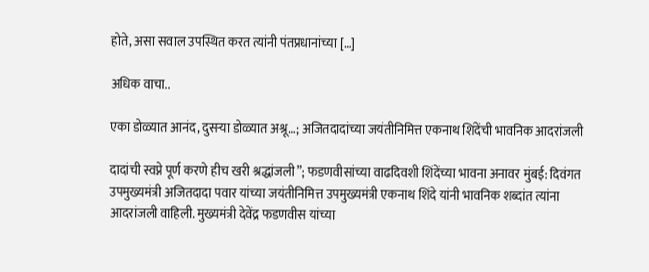होते, असा सवाल उपस्थित करत त्यांनी पंतप्रधानांच्या […]

अधिक वाचा..

एका डोळ्यात आनंद, दुसऱ्या डोळ्यात अश्रू…; अजितदादांच्या जयंतीनिमित्त एकनाथ शिंदेंची भावनिक आदरांजली

दादांची स्वप्ने पूर्ण करणे हीच खरी श्रद्धांजली”; फडणवीसांच्या वाढदिवशी शिंदेंच्या भावना अनावर मुंबई: दिवंगत उपमुख्यमंत्री अजितदादा पवार यांच्या जयंतीनिमित्त उपमुख्यमंत्री एकनाथ शिंदे यांनी भावनिक शब्दांत त्यांना आदरांजली वाहिली. मुख्यमंत्री देवेंद्र फडणवीस यांच्या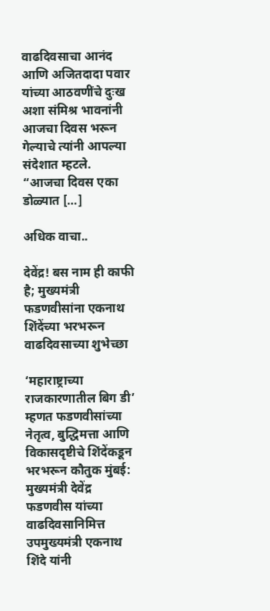वाढदिवसाचा आनंद आणि अजितदादा पवार यांच्या आठवणींचे दुःख अशा संमिश्र भावनांनी आजचा दिवस भरून गेल्याचे त्यांनी आपल्या संदेशात म्हटले. “आजचा दिवस एका डोळ्यात […]

अधिक वाचा..

देवेंद्र! बस नाम ही काफी है; मुख्यमंत्री फडणवीसांना एकनाथ शिंदेंच्या भरभरून वाढदिवसाच्या शुभेच्छा

‘महाराष्ट्राच्या राजकारणातील बिग डी’ म्हणत फडणवीसांच्या नेतृत्व, बुद्धिमत्ता आणि विकासदृष्टीचे शिंदेंकडून भरभरून कौतुक मुंबई: मुख्यमंत्री देवेंद्र फडणवीस यांच्या वाढदिवसानिमित्त उपमुख्यमंत्री एकनाथ शिंदे यांनी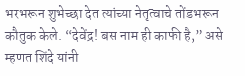भरभरून शुभेच्छा देत त्यांच्या नेतृत्वाचे तोंडभरून कौतुक केले. “देवेंद्र! बस नाम ही काफी है,” असे म्हणत शिंदे यांनी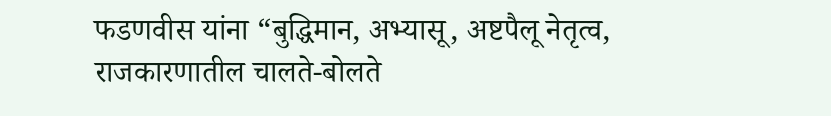फडणवीस यांना “बुद्धिमान, अभ्यासू, अष्टपैलू नेतृत्व, राजकारणातील चालते-बोलते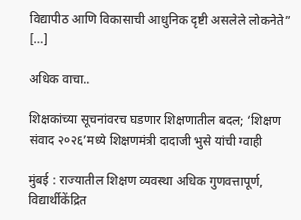विद्यापीठ आणि विकासाची आधुनिक दृष्टी असलेले लोकनेते” […]

अधिक वाचा..

शिक्षकांच्या सूचनांवरच घडणार शिक्षणातील बदल; ‘शिक्षण संवाद २०२६’मध्ये शिक्षणमंत्री दादाजी भुसे यांची ग्वाही

मुंबई : राज्यातील शिक्षण व्यवस्था अधिक गुणवत्तापूर्ण, विद्यार्थीकेंद्रित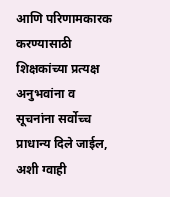आणि परिणामकारक करण्यासाठी शिक्षकांच्या प्रत्यक्ष अनुभवांना व सूचनांना सर्वोच्च प्राधान्य दिले जाईल, अशी ग्वाही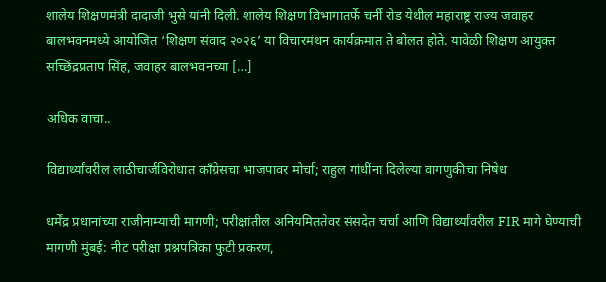शालेय शिक्षणमंत्री दादाजी भुसे यांनी दिली. शालेय शिक्षण विभागातर्फे चर्नी रोड येथील महाराष्ट्र राज्य जवाहर बालभवनमध्ये आयोजित ‘शिक्षण संवाद २०२६’ या विचारमंथन कार्यक्रमात ते बोलत होते. यावेळी शिक्षण आयुक्त सच्छिंद्रप्रताप सिंह, जवाहर बालभवनच्या […]

अधिक वाचा..

विद्यार्थ्यांवरील लाठीचार्जविरोधात काँग्रेसचा भाजपावर मोर्चा; राहुल गांधींना दिलेल्या वागणुकीचा निषेध

धर्मेंद्र प्रधानांच्या राजीनाम्याची मागणी; परीक्षांतील अनियमिततेवर संसदेत चर्चा आणि विद्यार्थ्यांवरील FIR मागे घेण्याची मागणी मुंबई: नीट परीक्षा प्रश्नपत्रिका फुटी प्रकरण,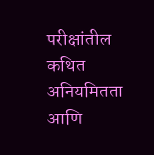परीक्षांतील कथित अनियमितता आणि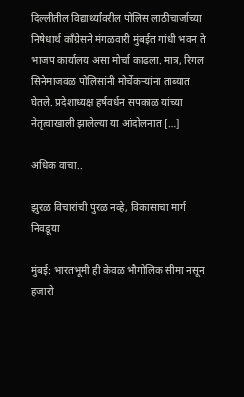दिल्लीतील विद्यार्थ्यांवरील पोलिस लाठीचार्जाच्या निषेधार्थ काँग्रेसने मंगळवारी मुंबईत गांधी भवन ते भाजप कार्यालय असा मोर्चा काढला. मात्र, रिगल सिनेमाजवळ पोलिसांनी मोर्चेकऱ्यांना ताब्यात घेतले. प्रदेशाध्यक्ष हर्षवर्धन सपकाळ यांच्या नेतृत्वाखाली झालेल्या या आंदोलनात […]

अधिक वाचा..

झुरळ विचारांची पुरळ नव्हे, विकासाचा मार्ग निवडूया

मुंबई: भारतभूमी ही केवळ भौगोलिक सीमा नसून हजारो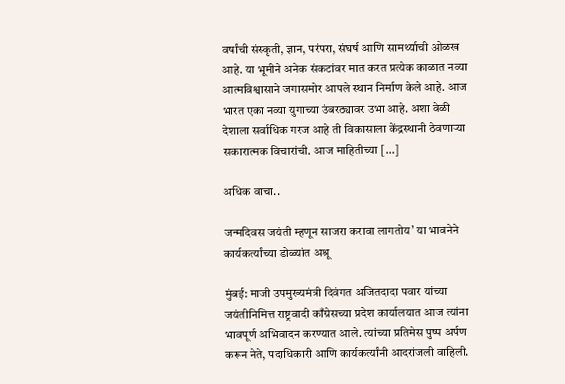वर्षांची संस्कृती, ज्ञान, परंपरा, संघर्ष आणि सामर्थ्याची ओळख आहे. या भूमीने अनेक संकटांवर मात करत प्रत्येक काळात नव्या आत्मविश्वासाने जगासमोर आपले स्थान निर्माण केले आहे. आज भारत एका नव्या युगाच्या उंबरठ्यावर उभा आहे. अशा वेळी देशाला सर्वाधिक गरज आहे ती विकासाला केंद्रस्थानी ठेवणाऱ्या सकारात्मक विचारांची. आज माहितीच्या […]

अधिक वाचा..

जन्मदिवस जयंती म्हणून साजरा करावा लागतोय’ या भावनेने कार्यकर्त्यांच्या डोळ्यांत अश्रू

मुंबई: माजी उपमुख्यमंत्री दिवंगत अजितदादा पवार यांच्या जयंतीनिमित्त राष्ट्रवादी काँग्रेसच्या प्रदेश कार्यालयात आज त्यांना भावपूर्ण अभिवादन करण्यात आले. त्यांच्या प्रतिमेस पुष्प अर्पण करून नेते, पदाधिकारी आणि कार्यकर्त्यांनी आदरांजली वाहिली.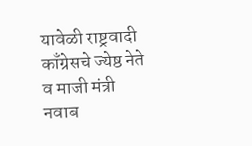यावेळी राष्ट्रवादी काँग्रेसचे ज्येष्ठ नेते व माजी मंत्री नवाब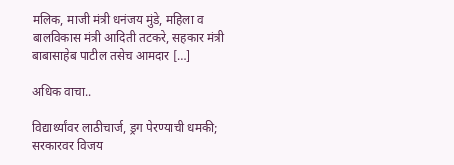मलिक, माजी मंत्री धनंजय मुंडे, महिला व बालविकास मंत्री आदिती तटकरे, सहकार मंत्री बाबासाहेब पाटील तसेच आमदार […]

अधिक वाचा..

विद्यार्थ्यांवर लाठीचार्ज, ड्रग पेरण्याची धमकी; सरकारवर विजय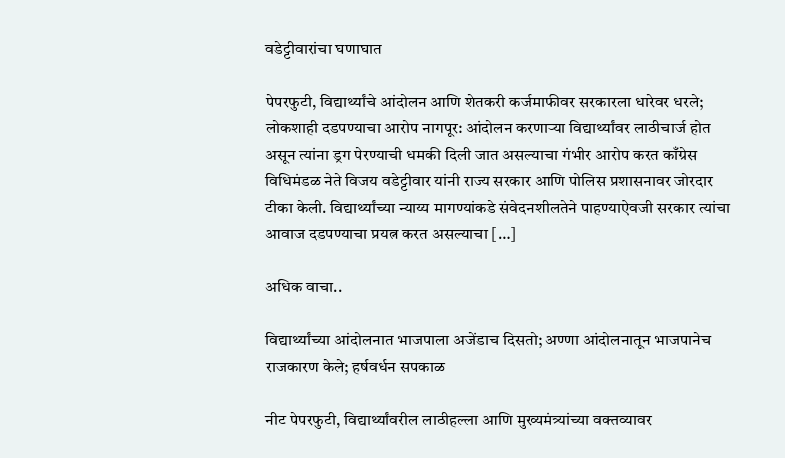वडेट्टीवारांचा घणाघात

पेपरफुटी, विद्यार्थ्यांचे आंदोलन आणि शेतकरी कर्जमाफीवर सरकारला धारेवर धरले; लोकशाही दडपण्याचा आरोप नागपूर: आंदोलन करणाऱ्या विद्यार्थ्यांवर लाठीचार्ज होत असून त्यांना ड्रग पेरण्याची धमकी दिली जात असल्याचा गंभीर आरोप करत काँग्रेस विधिमंडळ नेते विजय वडेट्टीवार यांनी राज्य सरकार आणि पोलिस प्रशासनावर जोरदार टीका केली. विद्यार्थ्यांच्या न्याय्य मागण्यांकडे संवेदनशीलतेने पाहण्याऐवजी सरकार त्यांचा आवाज दडपण्याचा प्रयत्न करत असल्याचा […]

अधिक वाचा..

विद्यार्थ्यांच्या आंदोलनात भाजपाला अजेंडाच दिसतो; अण्णा आंदोलनातून भाजपानेच राजकारण केले; हर्षवर्धन सपकाळ

नीट पेपरफुटी, विद्यार्थ्यांवरील लाठीहल्ला आणि मुख्यमंत्र्यांच्या वक्तव्यावर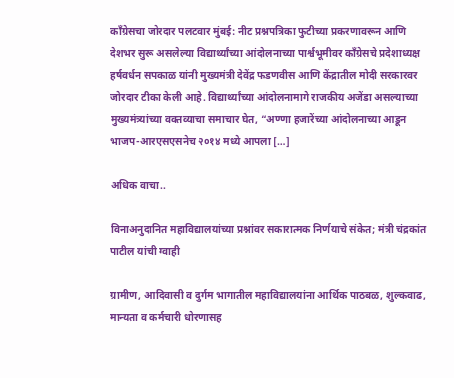काँग्रेसचा जोरदार पलटवार मुंबई: नीट प्रश्नपत्रिका फुटीच्या प्रकरणावरून आणि देशभर सुरू असलेल्या विद्यार्थ्यांच्या आंदोलनाच्या पार्श्वभूमीवर काँग्रेसचे प्रदेशाध्यक्ष हर्षवर्धन सपकाळ यांनी मुख्यमंत्री देवेंद्र फडणवीस आणि केंद्रातील मोदी सरकारवर जोरदार टीका केली आहे. विद्यार्थ्यांच्या आंदोलनामागे राजकीय अजेंडा असल्याच्या मुख्यमंत्र्यांच्या वक्तव्याचा समाचार घेत, “अण्णा हजारेंच्या आंदोलनाच्या आडून भाजप-आरएसएसनेच २०१४ मध्ये आपला […]

अधिक वाचा..

विनाअनुदानित महाविद्यालयांच्या प्रश्नांवर सकारात्मक निर्णयाचे संकेत; मंत्री चंद्रकांत पाटील यांची ग्वाही

ग्रामीण, आदिवासी व दुर्गम भागातील महाविद्यालयांना आर्थिक पाठबळ, शुल्कवाढ, मान्यता व कर्मचारी धोरणासह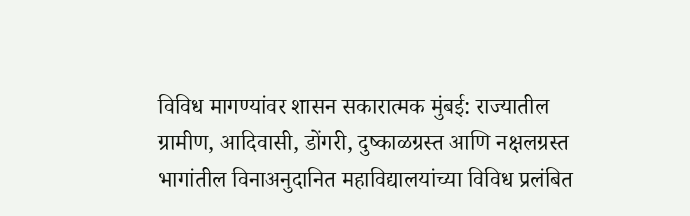विविध मागण्यांवर शासन सकारात्मक मुंबई: राज्यातील ग्रामीण, आदिवासी, डोंगरी, दुष्काळग्रस्त आणि नक्षलग्रस्त भागांतील विनाअनुदानित महाविद्यालयांच्या विविध प्रलंबित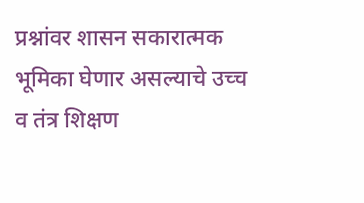प्रश्नांवर शासन सकारात्मक भूमिका घेणार असल्याचे उच्च व तंत्र शिक्षण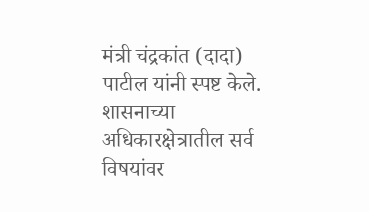मंत्री चंद्रकांत (दादा) पाटील यांनी स्पष्ट केले. शासनाच्या अधिकारक्षेत्रातील सर्व विषयांवर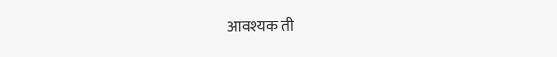आवश्यक ती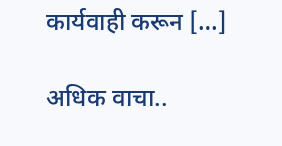कार्यवाही करून […]

अधिक वाचा..